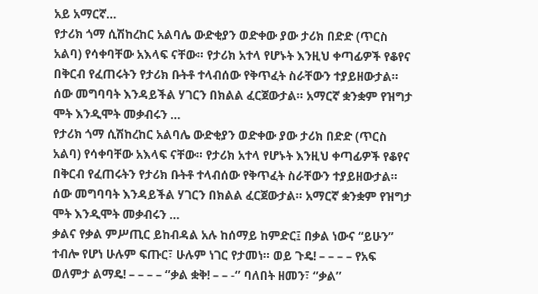አይ አማርኛ…
የታሪክ ጎማ ሲሽከረከር አልባሌ ውድቂያን ወድቀው ያው ታሪክ በድድ (ጥርስ አልባ) የሳቀባቸው አእላፍ ናቸው። የታሪክ አተላ የሆኑት እንዚህ ቀጣፊዎች የቆየና በቅርብ የፈጠሩትን የታሪክ ቡትቶ ተላብሰው የቅጥፈት ስራቸውን ተያይዘውታል። ሰው መግባባት እንዳይችል ሃገርን በክልል ፈርጀውታል። አማርኛ ቋንቋም የዝግታ ሞት እንዲሞት መቃብሩን …
የታሪክ ጎማ ሲሽከረከር አልባሌ ውድቂያን ወድቀው ያው ታሪክ በድድ (ጥርስ አልባ) የሳቀባቸው አእላፍ ናቸው። የታሪክ አተላ የሆኑት እንዚህ ቀጣፊዎች የቆየና በቅርብ የፈጠሩትን የታሪክ ቡትቶ ተላብሰው የቅጥፈት ስራቸውን ተያይዘውታል። ሰው መግባባት እንዳይችል ሃገርን በክልል ፈርጀውታል። አማርኛ ቋንቋም የዝግታ ሞት እንዲሞት መቃብሩን …
ቃልና የቃል ምሥጢር ይከብዳል አሉ ከሰማይ ከምድር፤ በቃል ነውና “ይሁን” ተብሎ የሆነ ሁሉም ፍጡር፣ ሁሉም ነገር የታመነ። ወይ ጉዴ! – – – – የአፍ ወለምታ ልማዴ! – – – – ‘’ቃል ቋቅ! – – -‘’ ባለበት ዘመን፣ ‘’ቃል’’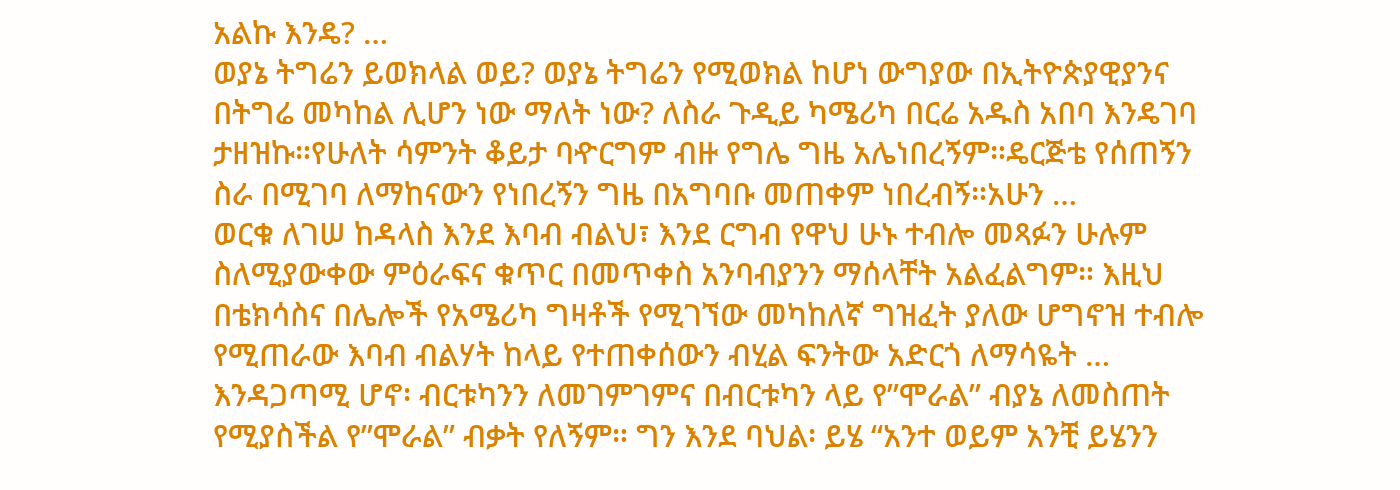አልኩ እንዴ? …
ወያኔ ትግሬን ይወክላል ወይ? ወያኔ ትግሬን የሚወክል ከሆነ ውግያው በኢትዮጵያዊያንና በትግሬ መካከል ሊሆን ነው ማለት ነው? ለስራ ጉዲይ ካሜሪካ በርሬ አዱስ አበባ እንዴገባ ታዘዝኩ።የሁለት ሳምንት ቆይታ ባዯርግም ብዙ የግሌ ግዜ አሌነበረኝም።ዴርጅቴ የሰጠኝን ስራ በሚገባ ለማከናውን የነበረኝን ግዜ በአግባቡ መጠቀም ነበረብኝ።አሁን …
ወርቁ ለገሠ ከዳላስ እንደ እባብ ብልህ፣ እንደ ርግብ የዋህ ሁኑ ተብሎ መጻፉን ሁሉም ስለሚያውቀው ምዕራፍና ቁጥር በመጥቀስ አንባብያንን ማሰላቸት አልፈልግም። እዚህ በቴክሳስና በሌሎች የአሜሪካ ግዛቶች የሚገኘው መካከለኛ ግዝፈት ያለው ሆግኖዝ ተብሎ የሚጠራው እባብ ብልሃት ከላይ የተጠቀሰውን ብሂል ፍንትው አድርጎ ለማሳዬት …
እንዳጋጣሚ ሆኖ፡ ብርቱካንን ለመገምገምና በብርቱካን ላይ የ”ሞራል” ብያኔ ለመስጠት የሚያስችል የ”ሞራል” ብቃት የለኝም። ግን እንደ ባህል፡ ይሄ “አንተ ወይም አንቺ ይሄንን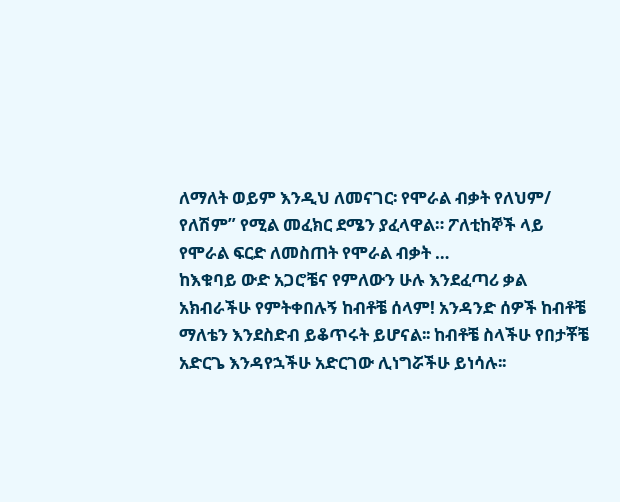ለማለት ወይም እንዲህ ለመናገር፡ የሞራል ብቃት የለህም/ የለሽም” የሚል መፈክር ደሜን ያፈላዋል። ፖለቲከኞች ላይ የሞራል ፍርድ ለመስጠት የሞራል ብቃት …
ከእቁባይ ውድ አጋሮቼና የምለውን ሁሉ እንደፈጣሪ ቃል አክብራችሁ የምትቀበሉኝ ከብቶቼ ሰላም! አንዳንድ ሰዎች ከብቶቼ ማለቴን እንደስድብ ይቆጥሩት ይሆናል፡፡ ከብቶቼ ስላችሁ የበታቾቼ አድርጌ እንዳየኋችሁ አድርገው ሊነግሯችሁ ይነሳሉ፡፡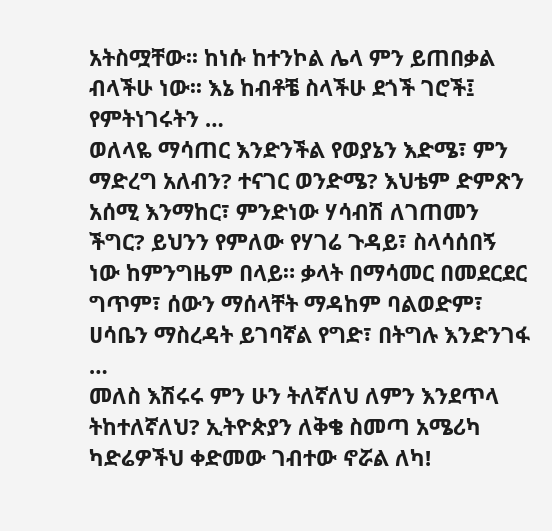አትስሟቸው፡፡ ከነሱ ከተንኮል ሌላ ምን ይጠበቃል ብላችሁ ነው፡፡ እኔ ከብቶቼ ስላችሁ ደጎች ገሮች፤ የምትነገሩትን …
ወለላዬ ማሳጠር እንድንችል የወያኔን እድሜ፣ ምን ማድረግ አለብን? ተናገር ወንድሜ? እህቴም ድምጽን አሰሚ እንማከር፣ ምንድነው ሃሳብሽ ለገጠመን ችግር? ይህንን የምለው የሃገሬ ጉዳይ፣ ስላሳሰበኝ ነው ከምንግዜም በላይ። ቃላት በማሳመር በመደርደር ግጥም፣ ሰውን ማሰላቸት ማዳከም ባልወድም፣ ሀሳቤን ማስረዳት ይገባኛል የግድ፣ በትግሉ እንድንገፋ …
መለስ እሽሩሩ ምን ሁን ትለኛለህ ለምን እንደጥላ ትከተለኛለህ? ኢትዮጵያን ለቅቄ ስመጣ አሜሪካ ካድሬዎችህ ቀድመው ገብተው ኖሯል ለካ!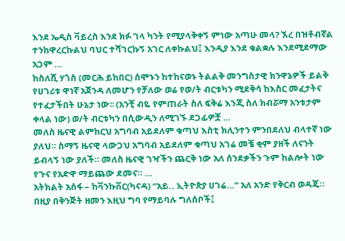እንደ ኤዲስ ቫይረስ እንደ ክፉ ገላ ካንት የሚያላቅቀኝ ምነው አጣሁ መላ? ኧረ በዝቶብኛል ተንከዋረርኩልህ ባህር ተሻገርኩኝ አገር ለቀኩልህ፤ እንዲያ እንደ ቁልቋሉ እንደሚደማው አጋም …
ከስለሺ ሃጎስ (መርሕ ይከበር) ሰሞኑን ከተከናወኑ ትልልቅ መንግስታዊ ክንዋኔዎች ይልቅ የሀገሪቱ ዋነኛ አጀንዳ ለመሆን የቻለው ወሬ የወ/ት ብርቱካን ሚደቅሳ ከእስር መፈታትና የተፈታችበት ሁኔታ ነው፡፡ (አንቺ ብዬ የምጠራት ስለ ፍቅሬ እንጂ ስለ ክብሯማ አንቱታም ቀላል ነው) ወ/ት ብርቱካን በሲውዲን ለሚገኙ ደጋፊዎቿ …
መለስ ዜናዊ ልምከርህ አግባብ አይደለም ቁጣህ እስቲ ክሊንተን ምንበደለህ ብላተኛ ነው ያለህ። ስማኝ ዜናዊ ላውጋህ አግባብ አይደለም ቁጣህ አገሬ መቼ ቂም ያዘች ለናንት ይብላኝ ነው ያለች። መለስ ዜናዊ ገዣችን ጨርቅ ነው አለ ሰንደቃችን ጉም ከልሎት ነው የጉና የአድዋ ማይጨው ደመና። …
አትክልት አሰፋ – ከቫንኩቨር(ካናዳ) “አይ.. ኢትዮጵያ ሀገሬ…” አለ አንድ የቅርብ ወዳጄ። በዚያ በቅንጅት ዘመን እዚህ ግባ የማይባሉ ግለሰቦች፤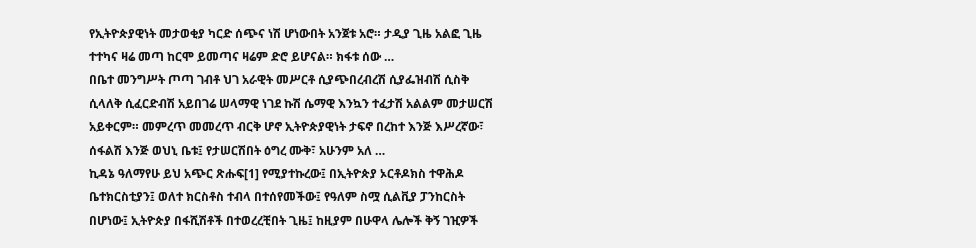የኢትዮጵያዊነት መታወቂያ ካርድ ሰጭና ነሽ ሆነውበት አንጀቱ አሮ። ታዲያ ጊዜ አልፎ ጊዜ ተተካና ዛሬ መጣ ከርሞ ይመጣና ዛሬም ድሮ ይሆናል። ክፋቱ ሰው …
በቤተ መንግሥት ጦጣ ገብቶ ህገ አራዊት መሥርቶ ሲያጭበረብረሽ ሲያፌዝብሽ ሲስቅ ሲላለቅ ሲፈርድብሽ አይበገሬ ሠላማዊ ነገደ ኩሽ ሴማዊ እንኳን ተፈታሽ አልልም መታሠርሽ አይቀርም። መምረጥ መመረጥ ብርቅ ሆኖ ኢትዮጵያዊነት ታፍኖ በረከተ እንጅ እሥረኛው፣ ሰፋልሽ እንጅ ወህኒ ቤቱ፤ የታሠርሽበት ዕግረ ሙቅ፣ አሁንም አለ …
ኪዳኔ ዓለማየሁ ይህ አጭር ጽሑፍ[1] የሚያተኩረው፤ በኢትዮጵያ ኦርቶዶክስ ተዋሕዶ ቤተክርስቲያን፤ ወለተ ክርስቶስ ተብላ በተሰየመችው፤ የዓለም ስሟ ሲልቪያ ፓንከርስት በሆነው፤ ኢትዮጵያ በፋሺሽቶች በተወረረቺበት ጊዜ፤ ከዚያም በሁዋላ ሌሎች ቅኝ ገዢዎች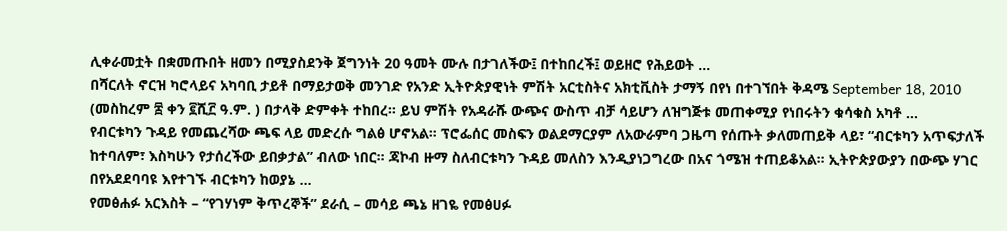ሊቀራመቷት በቋመጡበት ዘመን በሚያስደንቅ ጀግንነት 20 ዓመት ሙሉ በታገለችው፤ በተከበረች፤ ወይዘሮ የሕይወት …
በሻርለት ኖርዝ ካሮላይና አካባቢ ታይቶ በማይታወቅ መንገድ የአንድ ኢትዮጵያዊነት ምሽት አርቲስትና አክቲቪስት ታማኝ በየነ በተገኘበት ቅዳሜ September 18, 2010 (መስከረም ፰ ቀን ፪ሺ፫ ዓ.ም. ) በታላቅ ድምቀት ተከበረ። ይህ ምሽት የአዳራሹ ውጭና ውስጥ ብቻ ሳይሆን ለዝግጅቱ መጠቀሚያ የነበሩትን ቁሳቁስ አካቶ …
የብርቱካን ጉዳይ የመጨረሻው ጫፍ ላይ መድረሱ ግልፅ ሆኖአል። ፕሮፌሰር መስፍን ወልደማርያም ለአውራምባ ጋዜጣ የሰጡት ቃለመጠይቅ ላይ፣ “ብርቱካን አጥፍታለች ከተባለም፣ እስካሁን የታሰረችው ይበቃታል” ብለው ነበር። ጃኮብ ዙማ ስለብርቱካን ጉዳይ መለስን እንዲያነጋግረው በአና ጎሜዝ ተጠይቆአል። ኢትዮጵያውያን በውጭ ሃገር በየአደደባባዩ እየተገኙ ብርቱካን ከወያኔ …
የመፅሐፉ አርእስት – “የገሃነም ቅጥረኞች” ደራሲ – መሳይ ጫኔ ዘገዬ የመፅሀፉ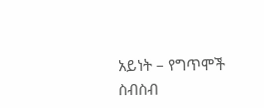አይነት – የግጥሞች ስብስብ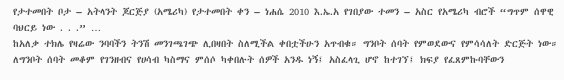የታተመበት ቦታ – አትላንት ጆርጅያ (አሜሪካ) የታተመበት ቀን – ነሐሴ 2010 እ.ኤ.አ የገበያው ተመን – አስር የአሜሪካ ብሮች “ግጥም ሰዋዊ ባህርይ ነው . . .” …
ከአለቃ ተክሌ የዛሬው ንባባችን ትንሽ መንገጫገጭ ሊበዛበት ስለሚችል ቀበቷችሁን አጥብቁ። ግንቦት ሰባት የምወደውና የምሳሳለት ድርጅት ነው። ለግንቦት ሰባት መቆም የገንዘብና የሀሳብ ካስማና ምሰሶ ካቀበሉት ሰዎች አንዱ ነኝ፤ አስፈላጊ ሆኖ ከተገኘ፤ ክፍያ የፈጸምኩባቸውን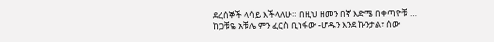ደረሰኞች ላሳይ እችላለሁ። በዚህ ዘመን በኛ እድሜ በቀጣዮቹ …
ከጋቹዬ አቹሌ ምን ፈርስ ቢነፋው -ሆዱን እንደ ኩንታል፣ ሰው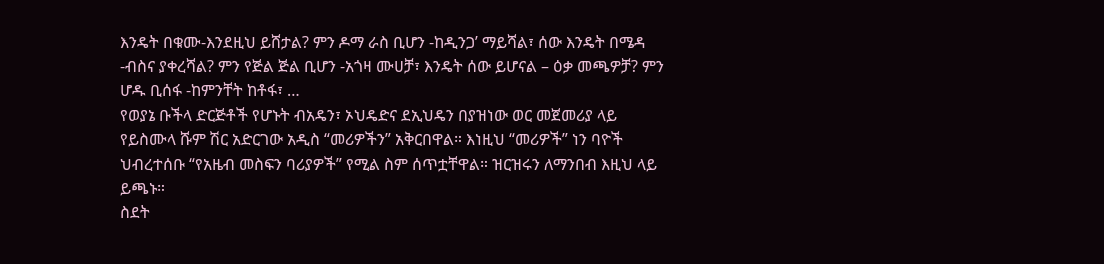እንዴት በቁሙ-እንደዚህ ይሸታል? ምን ዶማ ራስ ቢሆን -ከዲንጋ’ ማይሻል፣ ሰው እንዴት በሜዳ -ብስና ያቀረሻል? ምን የጅል ጅል ቢሆን -አጎዛ ሙሀቻ፣ እንዴት ሰው ይሆናል – ዕቃ መጫዎቻ? ምን ሆዱ ቢሰፋ -ከምንቸት ከቶፋ፣ …
የወያኔ ቡችላ ድርጅቶች የሆኑት ብአዴን፣ ኦህዴድና ደኢህዴን በያዝነው ወር መጀመሪያ ላይ የይስሙላ ሹም ሽር አድርገው አዲስ “መሪዎችን” አቅርበዋል። እነዚህ “መሪዎች” ነን ባዮች ህብረተሰቡ “የአዜብ መስፍን ባሪያዎች” የሚል ስም ሰጥቷቸዋል። ዝርዝሩን ለማንበብ እዚህ ላይ ይጫኑ።
ስደት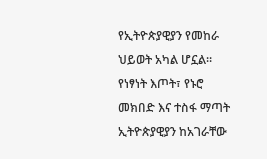የኢትዮጵያዊያን የመከራ ህይወት አካል ሆኗል። የነፃነት እጦት፣ የኑሮ መክበድ እና ተስፋ ማጣት ኢትዮጵያዊያን ከአገራቸው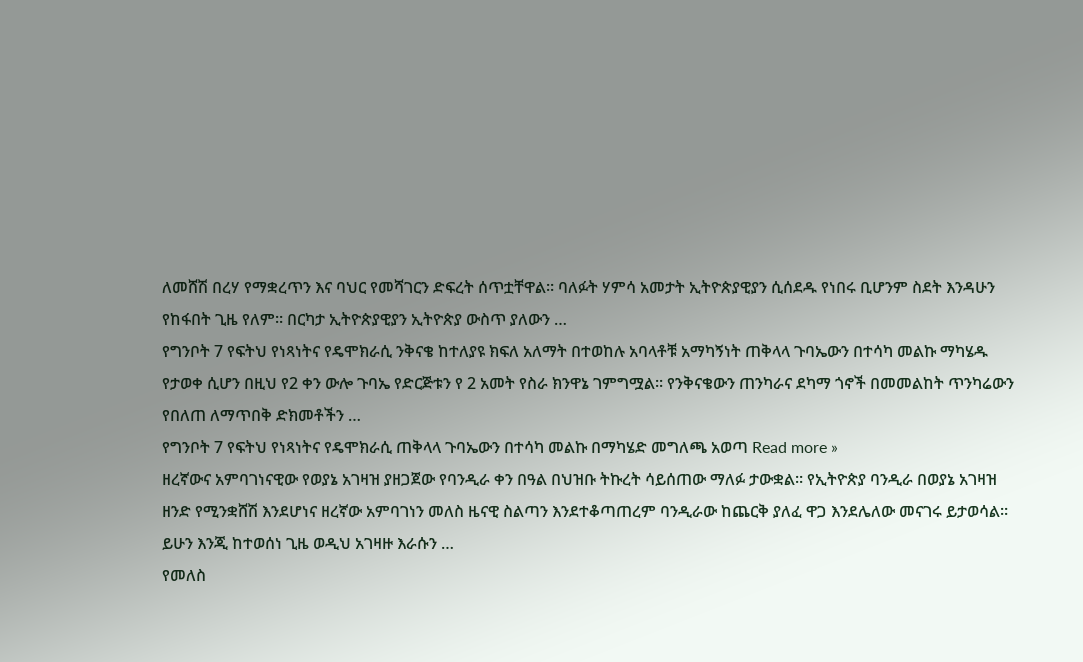ለመሸሽ በረሃ የማቋረጥን እና ባህር የመሻገርን ድፍረት ሰጥቷቸዋል። ባለፉት ሃምሳ አመታት ኢትዮጵያዊያን ሲሰደዱ የነበሩ ቢሆንም ስደት እንዳሁን የከፋበት ጊዜ የለም። በርካታ ኢትዮጵያዊያን ኢትዮጵያ ውስጥ ያለውን …
የግንቦት 7 የፍትህ የነጻነትና የዴሞክራሲ ንቅናቄ ከተለያዩ ክፍለ አለማት በተወከሉ አባላቶቹ አማካኝነት ጠቅላላ ጉባኤውን በተሳካ መልኩ ማካሄዱ የታወቀ ሲሆን በዚህ የ2 ቀን ውሎ ጉባኤ የድርጅቱን የ 2 አመት የስራ ክንዋኔ ገምግሟል፡፡ የንቅናቄውን ጠንካራና ደካማ ጎኖች በመመልከት ጥንካሬውን የበለጠ ለማጥበቅ ድክመቶችን …
የግንቦት 7 የፍትህ የነጻነትና የዴሞክራሲ ጠቅላላ ጉባኤውን በተሳካ መልኩ በማካሄድ መግለጫ አወጣ Read more »
ዘረኛውና አምባገነናዊው የወያኔ አገዛዝ ያዘጋጀው የባንዲራ ቀን በዓል በህዝቡ ትኩረት ሳይሰጠው ማለፉ ታውቋል። የኢትዮጵያ ባንዲራ በወያኔ አገዛዝ ዘንድ የሚንቋሸሽ እንደሆነና ዘረኛው አምባገነን መለስ ዜናዊ ስልጣን እንደተቆጣጠረም ባንዲራው ከጨርቅ ያለፈ ዋጋ እንደሌለው መናገሩ ይታወሳል። ይሁን እንጂ ከተወሰነ ጊዜ ወዲህ አገዛዙ እራሱን …
የመለስ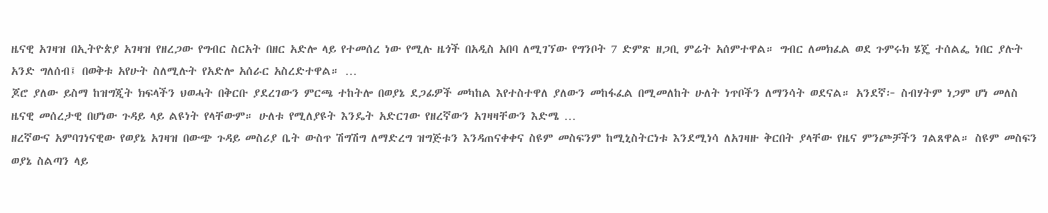ዜናዊ አገዛዝ በኢትዮጵያ አገዛዝ የዘረጋው የግብር ስርአት በዘር አድሎ ላይ የተመሰረ ነው የሚሉ ዜጎች በአዲስ አበባ ለሚገኘው የግንቦት 7 ድምጽ ዘጋቢ ምሬት አሰምተዋል። ግብር ለመክፈል ወደ ጉምሩክ ሄጄ ተሰልፌ ነበር ያሉት አንድ ግለሰብ፤ በወቅቱ አየሁት ስለሚሉት የአድሎ አሰራር አስረድተዋል። …
ጆሮ ያለው ይስማ ከዝግጂት ክፍላችን ህወሓት በቅርቡ ያደረገውን ምርጫ ተከትሎ በወያኔ ደጋፊዎች መካከል እየተስተዋለ ያለውን መከፋፈል በሚመለከት ሁለት ነጥቦችን ለማንሳት ወደናል። አንደኛ፦ ስብሃትም ነጋም ሆነ መለስ ዜናዊ መሰረታዊ በሆነው ጉዳይ ላይ ልዩነት የላቸውም። ሁለቱ የሚለያዩት እንዴት አድርገው የዘረኛውን አገዛዛቸውን እድሜ …
ዘረኛውና አምባገነናዊው የወያኔ አገዛዝ በውጭ ጉዳይ መስሪያ ቤት ውስጥ ሽግሽግ ለማድረግ ዝግጅቱን እንዳጠናቀቀና ስዩም መስፍንም ከሚኒስትርነቱ እንደሚነሳ ለአገዛዙ ቅርበት ያላቸው የዜና ምንጮቻችን ገልጸዋል። ስዩም መስፍን ወያኔ ስልጣን ላይ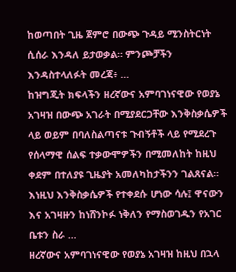ከወጣበት ጊዜ ጀምሮ በውጭ ጉዳይ ሚንስትርነት ሲሰራ እንዳለ ይታወቃል። ምንጮቻችን እንዳስተላለፉት መረጃ፥ …
ከዝግጂት ክፍላችን ዘረኛውና አምባገነናዊው የወያኔ አገዛዝ በውጭ አገራት በሚያደርጋቸው እንቅስቃሴዎች ላይ ወይም በባለስልጣናቱ ጉብኝቶች ላይ የሚደረጉ የሰላማዊ ሰልፍ ተቃውሞዎችን በሚመለከት ከዚህ ቀደም በተለያዩ ጊዜያት አመለካከታችንን ገልጸናል። እነዚህ እንቅስቃሴዎች የተቀደሱ ሆነው ሳሉ፤ ዋናውን እና አገዛዙን ከነሸንኮፉ ነቅለን የማስወገዱን የአገር ቤቱን ስራ …
ዘረኛውና አምባገነናዊው የወያኔ አገዛዝ ከዚህ በኋላ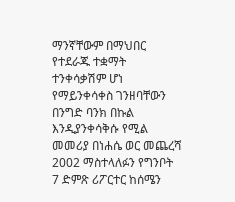ማንኛቸውም በማህበር የተደራጁ ተቋማት ተንቀሳቃሽም ሆነ የማይንቀሳቀስ ገንዘባቸውን በንግድ ባንክ በኩል እንዲያንቀሳቅሱ የሚል መመሪያ በነሐሴ ወር መጨረሻ 2002 ማስተላለፉን የግንቦት 7 ድምጽ ሪፖርተር ከሰሜን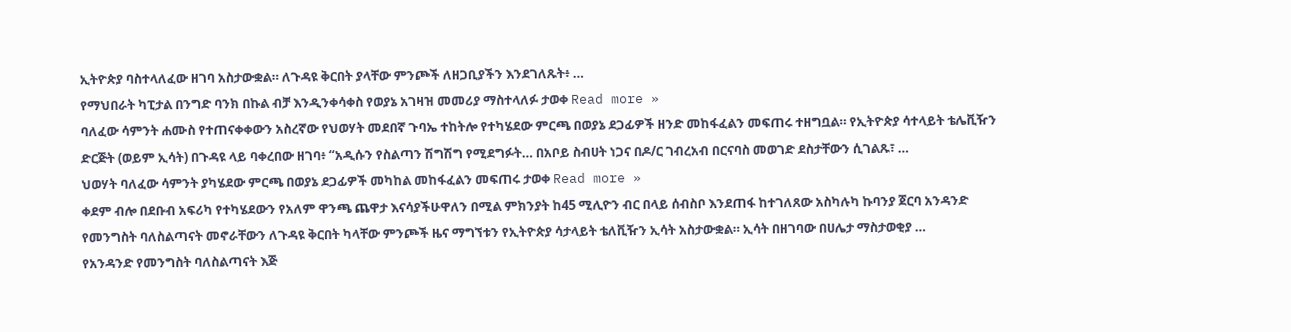ኢትዮጵያ ባስተላለፈው ዘገባ አስታውቋል። ለጉዳዩ ቅርበት ያላቸው ምንጮች ለዘጋቢያችን እንደገለጹት፥ …
የማህበራት ካፒታል በንግድ ባንክ በኩል ብቻ እንዲንቀሳቀስ የወያኔ አገዛዝ መመሪያ ማስተላለፉ ታወቀ Read more »
ባለፈው ሳምንት ሐሙስ የተጠናቀቀውን አስረኛው የህወሃት መደበኛ ጉባኤ ተከትሎ የተካሄደው ምርጫ በወያኔ ደጋፊዎች ዘንድ መከፋፈልን መፍጠሩ ተዘግቧል። የኢትዮጵያ ሳተላይት ቴሌቪዥን ድርጅት (ወይም ኢሳት) በጉዳዩ ላይ ባቀረበው ዘገባ፥ “አዲሱን የስልጣን ሽግሽግ የሚደግፉት… በአቦይ ስብሀት ነጋና በዶ/ር ገብረአብ በርናባስ መወገድ ደስታቸውን ሲገልጹ፣ …
ህወሃት ባለፈው ሳምንት ያካሄደው ምርጫ በወያኔ ደጋፊዎች መካከል መከፋፈልን መፍጠሩ ታወቀ Read more »
ቀደም ብሎ በደቡብ አፍሪካ የተካሄደውን የአለም ዋንጫ ጨዋታ እናሳያችሁዋለን በሚል ምክንያት ከ45 ሚሊዮን ብር በላይ ሰብስቦ እንደጠፋ ከተገለጸው አስካሉካ ኩባንያ ጀርባ አንዳንድ የመንግስት ባለስልጣናት መኖራቸውን ለጉዳዩ ቅርበት ካላቸው ምንጮች ዜና ማግኘቱን የኢትዮጵያ ሳታላይት ቴለቪዥን ኢሳት አስታውቋል። ኢሳት በዘገባው በሀሌታ ማስታወቂያ …
የአንዳንድ የመንግስት ባለስልጣናት እጅ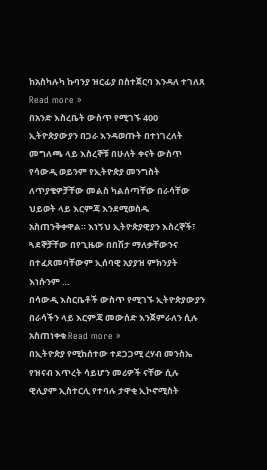ከአስካሉካ ኩባንያ ዝርፊያ በስተጀርባ እንዳለ ተገለጸ Read more »
በአንድ እስረቤት ውስጥ የሚገኙ 400 ኢትዮጵያውያን በጋራ እንዳወጡት በተነገረለት መግለጫ ላይ እስረኞቹ በሁለት ቀናት ውስጥ የሳውዲ ወይንም የኢትዮጵያ መንግስት ለጥያቄዎቻቸው መልስ ካልሰጣቸው በራሳቸው ህይወት ላይ እርምጃ እንደሚወስዱ አስጠንቅቀዋል። እነኝህ ኢትዮጵያዊያን እስረኞች፣ ጓደኞቻቸው በየጊዜው በበሽታ ማለቃቸውንና በተፈጸመባቸውም ኢሰባዊ አያያዝ ምክንያት እነሱንም …
በሳውዲ እስርቤቶች ውስጥ የሚገኙ ኢትዮጵያውያን በራሳችን ላይ እርምጃ መውሰድ እንጀምራለን ሲሉ አስጠነቀቁ Read more »
በኢትዮጵያ የሚከሰተው ተደጋጋሚ ረሃብ መንስኤ የዝናብ እጥረት ሳይሆን መሪዎች ናቸው ሲሉ ዊሊያም ኢስተርሊ የተባሉ ታዋቂ ኢኮኖሚስት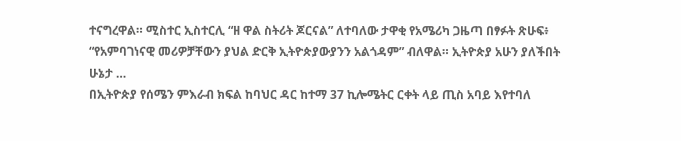ተናግረዋል። ሚስተር ኢስተርሊ “ዘ ዋል ስትሪት ጆርናል” ለተባለው ታዋቂ የአሜሪካ ጋዜጣ በፃፉት ጽሁፍ፥ “የአምባገነናዊ መሪዎቻቸውን ያህል ድርቅ ኢትዮጵያውያንን አልጎዳም” ብለዋል። ኢትዮጵያ አሁን ያለችበት ሁኔታ …
በኢትዮጵያ የሰሜን ምእራብ ክፍል ከባህር ዳር ከተማ 37 ኪሎሜትር ርቀት ላይ ጢስ አባይ እየተባለ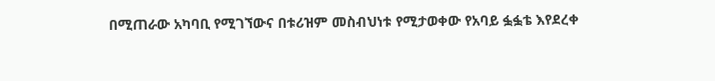በሚጠራው አካባቢ የሚገኘውና በቱሪዝም መስብህነቱ የሚታወቀው የአባይ ፏፏቴ እየደረቀ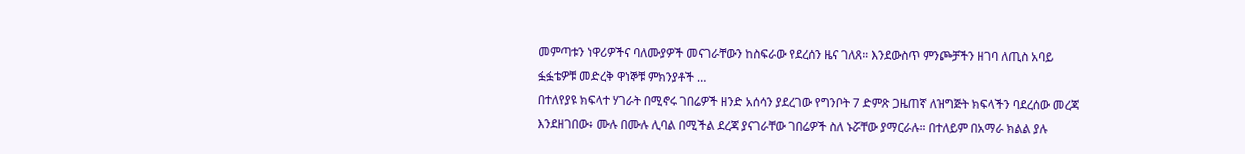መምጣቱን ነዋሪዎችና ባለሙያዎች መናገራቸውን ከስፍራው የደረሰን ዜና ገለጸ። እንደውስጥ ምንጮቻችን ዘገባ ለጢስ አባይ ፏፏቴዎቹ መድረቅ ዋነኞቹ ምክንያቶች …
በተለየያዩ ክፍላተ ሃገራት በሚኖሩ ገበሬዎች ዘንድ አሰሳን ያደረገው የግንቦት 7 ድምጽ ጋዜጠኛ ለዝግጅት ክፍላችን ባደረሰው መረጃ እንደዘገበው፥ ሙሉ በሙሉ ሊባል በሚችል ደረጃ ያናገራቸው ገበሬዎች ስለ ኑሯቸው ያማርራሉ። በተለይም በአማራ ክልል ያሉ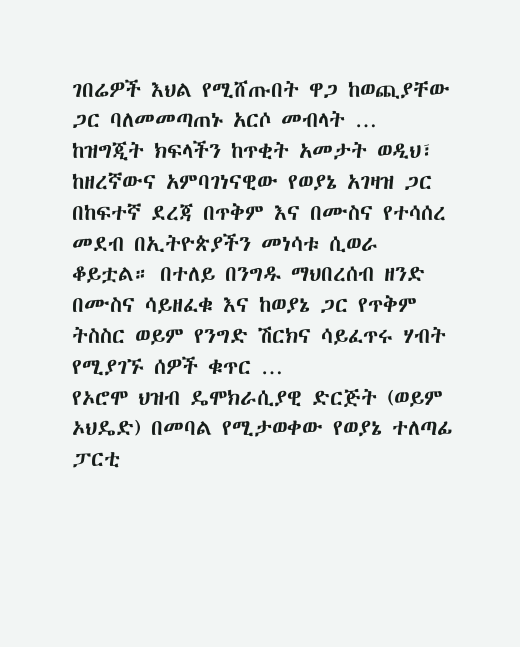ገበሬዎች እህል የሚሸጡበት ዋጋ ከወጪያቸው ጋር ባለመመጣጠኑ አርሶ መብላት …
ከዝግጂት ክፍላችን ከጥቂት አመታት ወዲህ፣ ከዘረኛውና አምባገነናዊው የወያኔ አገዛዝ ጋር በከፍተኛ ደረጃ በጥቅም እና በሙስና የተሳሰረ መደብ በኢትዮጵያችን መነሳቱ ሲወራ ቆይቷል። በተለይ በንግዱ ማህበረሰብ ዘንድ በሙስና ሳይዘፈቁ እና ከወያኔ ጋር የጥቅም ትስስር ወይም የንግድ ሽርክና ሳይፈጥሩ ሃብት የሚያገኙ ሰዎች ቁጥር …
የኦሮሞ ህዝብ ዴሞክራሲያዊ ድርጅት (ወይም ኦህዴድ) በመባል የሚታወቀው የወያኔ ተለጣፊ ፓርቲ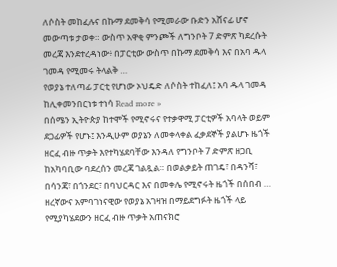ለሶስት መከፈሉና በኩማ ደመቅሳ የሚመራው ቡድን አሸናፊ ሆኖ መውጣቱ ታወቀ። ውስጥ አዋቂ ምንጮች ለግንቦት 7 ድምጽ ካደረሱት መረጃ እንደተረዳነው፥ በፓርቲው ውስጥ በኩማ ደመቅሳ እና በአባ ዱላ ገመዳ የሚመሩ ትላልቅ …
የወያኔ ተለጣፊ ፓርቲ የሆነው ኦህዴድ ለሶስት ተከፈለ፤ አባ ዱላ ገመዳ ከሊቀመንበርነቱ ተነሳ Read more »
በሰሜን ኢትዮጵያ ከተሞች የሚኖሩና የተቃዋሚ ፓርቲዎች አባላት ወይም ደጋፊዎች የሆኑ፤ እንዲሁም ወያኔን ለመቀላቀል ፈቃደኞች ያልሆኑ ዜጎች ዘርፈ ብዙ ጥቃት እየተካሄደባቸው እንዳለ የግንቦት 7 ድምጽ ዘጋቢ ከአካባቢው ባደረሰን መረጃ ገልጿል። በወልቃይት ጠገዴ፣ በዳንሻ፣ በሳንጃ፣ በጎንደር፣ በባህርዳር እና በመቀሌ የሚኖሩት ዜጎች በሰበብ …
ዘረኛውና አምባገነናዊው የወያኔ አገዛዝ በማይደግፉት ዜጎች ላይ የሚያካሄደውን ዘርፈ ብዙ ጥቃት አጠናክሮ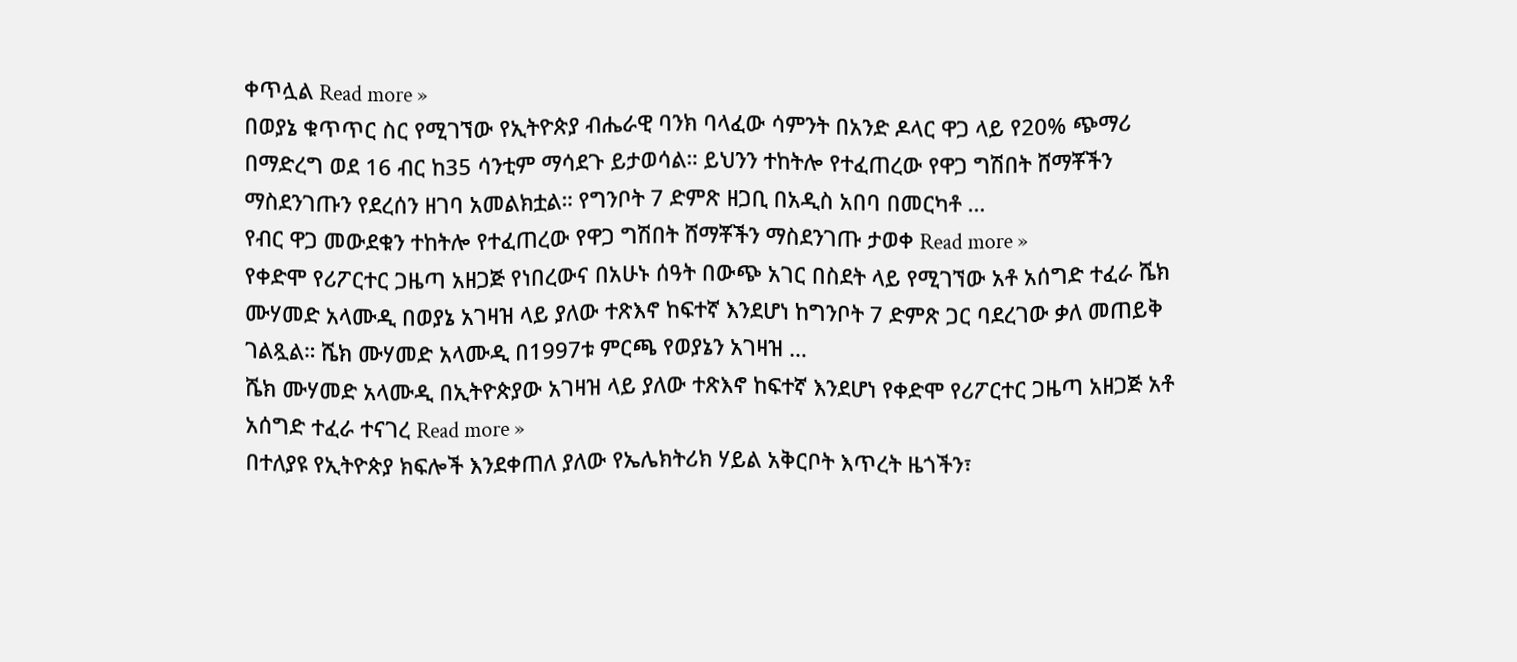ቀጥሏል Read more »
በወያኔ ቁጥጥር ስር የሚገኘው የኢትዮጵያ ብሔራዊ ባንክ ባላፈው ሳምንት በአንድ ዶላር ዋጋ ላይ የ20% ጭማሪ በማድረግ ወደ 16 ብር ከ35 ሳንቲም ማሳደጉ ይታወሳል። ይህንን ተከትሎ የተፈጠረው የዋጋ ግሽበት ሸማቾችን ማስደንገጡን የደረሰን ዘገባ አመልክቷል። የግንቦት 7 ድምጽ ዘጋቢ በአዲስ አበባ በመርካቶ …
የብር ዋጋ መውደቁን ተከትሎ የተፈጠረው የዋጋ ግሽበት ሸማቾችን ማስደንገጡ ታወቀ Read more »
የቀድሞ የሪፖርተር ጋዜጣ አዘጋጅ የነበረውና በአሁኑ ሰዓት በውጭ አገር በስደት ላይ የሚገኘው አቶ አሰግድ ተፈራ ሼክ ሙሃመድ አላሙዲ በወያኔ አገዛዝ ላይ ያለው ተጽእኖ ከፍተኛ እንደሆነ ከግንቦት 7 ድምጽ ጋር ባደረገው ቃለ መጠይቅ ገልጿል። ሼክ ሙሃመድ አላሙዲ በ1997ቱ ምርጫ የወያኔን አገዛዝ …
ሼክ ሙሃመድ አላሙዲ በኢትዮጵያው አገዛዝ ላይ ያለው ተጽእኖ ከፍተኛ እንደሆነ የቀድሞ የሪፖርተር ጋዜጣ አዘጋጅ አቶ አሰግድ ተፈራ ተናገረ Read more »
በተለያዩ የኢትዮጵያ ክፍሎች እንደቀጠለ ያለው የኤሌክትሪክ ሃይል አቅርቦት እጥረት ዜጎችን፣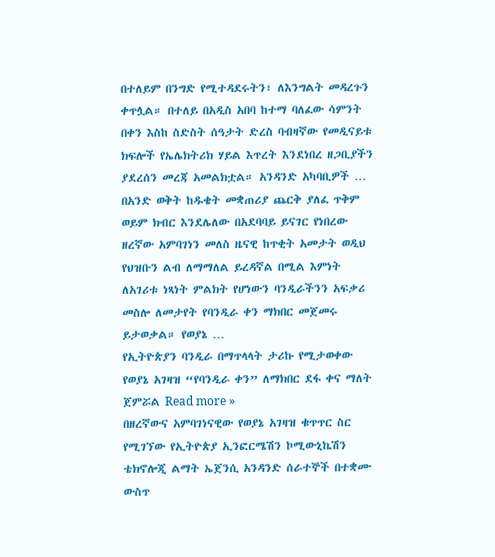በተለይም በንግድ የሚተዳደሩትን፣ ለእንግልት መዳረጉን ቀጥሏል። በተለይ በአዲስ አበባ ከተማ ባለፈው ሳምንት በቀን እስከ ስድስት ሰዓታት ድረስ ባብዛኛው የመዲናይቱ ክፍሎች የኤሌክትሪክ ሃይል እጥረት እንደነበረ ዘጋቢያችን ያደረሰን መረጃ አመልክቷል። አንዳንድ አካባቢዎች …
በአንድ ወቅት ከዱቄት መቋጠሪያ ጨርቅ ያለፈ ጥቅም ወይም ክብር እንደሌለው በአደባባይ ይናገር የነበረው ዘረኛው አምባገነን መለስ ዜናዊ ከጥቂት አመታት ወዲህ የህዝቡን ልብ ለማማለል ይረዳኛል በሚል እምነት ለአገሪቱ ነጻነት ምልክት የሆነውን ባንዲራችንን አፍቃሪ መስሎ ለመታየት የባንዲራ ቀን ማክበር መጀመሩ ይታወቃል። የወያኔ …
የኢትዮጵያን ባንዲራ በማጥላላት ታሪኩ የሚታወቀው የወያኔ አገዛዝ “የባንዲራ ቀን” ለማክበር ደፋ ቀና ማለት ጀምሯል Read more »
በዘረኛውና አምባገነናዊው የወያኔ አገዛዝ ቁጥጥር ስር የሚገኘው የኢትዮጵያ ኢንፎርሜሽን ኮሚውኒኬሽን ቴክኖሎጂ ልማት ኤጀንሲ አንዳንድ ሰራተኞች በተቋሙ ውስጥ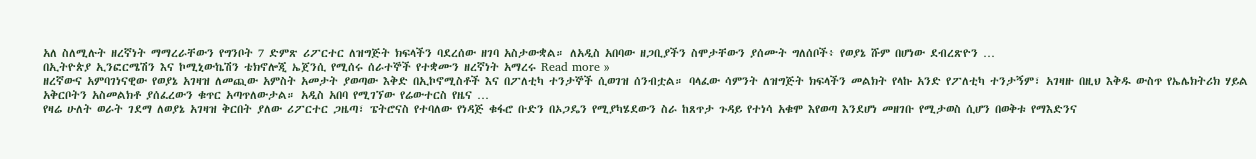አለ ስለሚሉት ዘረኛነት ማማረራቸውን የግንቦት 7 ድምጽ ሪፖርተር ለዝግጅት ክፍላችን ባደረሰው ዘገባ አስታውቋል። ለአዲስ አበባው ዘጋቢያችን ስሞታቸውን ያሰሙት ግለሰቦች፥ የወያኔ ሹም በሆነው ደብረጽዮን …
በኢትዮጵያ ኢንፎርሜሽን እና ኮሚኒውኬሽን ቴክኖሎጂ ኤጀንሲ የሚሰሩ ሰራተኞች የተቋሙን ዘረኛነት አማረሩ Read more »
ዘረኛውና አምባገነናዊው የወያኔ አገዛዝ ለመጪው አምስት አመታት ያወጣው እቅድ በኢኮኖሚስቶች እና በፖለቲካ ተንታኞች ሲወገዝ ሰንብቷል። ባላፈው ሳምንት ለዝግጅት ክፍላችን መልክት የላኩ አንድ የፖለቲካ ተንታኝም፣ አገዛዙ በዚህ እቅዱ ውስጥ የኤሌክትሪክ ሃይል አቅርቦትን አስመልክቶ ያሰፈረውን ቁጥር አጣጥለውታል። አዲስ አበባ የሚገኘው የሬውተርስ የዜና …
የዛሬ ሁለት ወራት ገደማ ለወያኔ አገዛዝ ቅርበት ያለው ሪፖርተር ጋዜጣ፣ ፔትሮናስ የተባለው የነዳጅ ቁፋሮ ቡድን በኦጋዴን የሚያካሄደውን ስራ ከጸጥታ ጉዳይ የተነሳ አቁሞ እየወጣ እንደሆነ መዘገቡ የሚታወስ ሲሆን በወቅቱ የማእድንና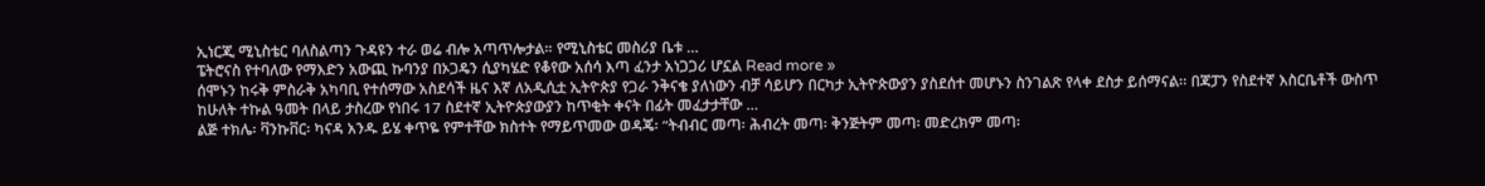ኢነርጂ ሚኒስቴር ባለስልጣን ጉዳዩን ተራ ወሬ ብሎ አጣጥሎታል። የሚኒስቴር መስሪያ ቤቱ …
ፔትሮናስ የተባለው የማእድን አውጪ ኩባንያ በኦጋዴን ሲያካሄድ የቆየው አሰሳ እጣ ፈንታ አነጋጋሪ ሆኗል Read more »
ሰሞኑን ከሩቅ ምስራቅ አካባቢ የተሰማው አስደሳች ዜና እኛ ለአዲሲቷ ኢትዮጵያ የጋራ ንቅናቄ ያለነውን ብቻ ሳይሆን በርካታ ኢትዮጵውያን ያስደሰተ መሆኑን ስንገልጽ የላቀ ደስታ ይሰማናል፡፡ በጃፓን የስደተኛ እስርቤቶች ውስጥ ከሁለት ተኩል ዓመት በላይ ታስረው የነበሩ 17 ስደተኛ ኢትዮጵያውያን ከጥቂት ቀናት በፊት መፈታታቸው …
ልጅ ተክሌ፡ ቫንኩቨር፡ ካናዳ አንዱ ይሄ ቀጥዬ የምተቸው ክስተት የማይጥመው ወዳጄ፡ “ትብብር መጣ፡ ሕብረት መጣ፡ ቅንጅትም መጣ፡ መድረክም መጣ፡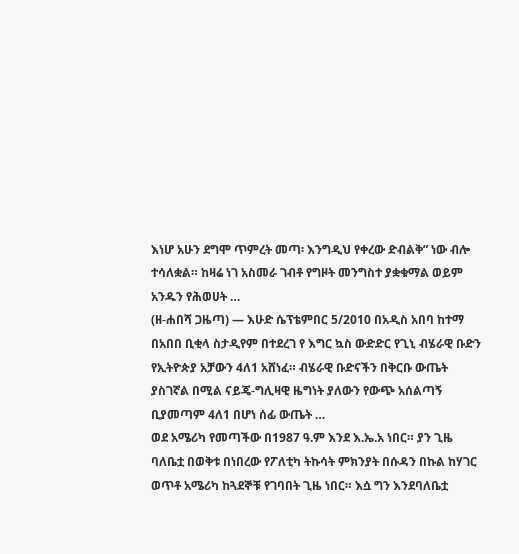እነሆ አሁን ደግሞ ጥምረት መጣ፡ እንግዲህ የቀረው ድብልቅ” ነው ብሎ ተሳለቋል። ከዛሬ ነገ አስመራ ገብቶ የግዞት መንግስተ ያቋቁማል ወይም አንዱን የሕወሀት …
(ዘ-ሐበሻ ጋዜጣ) — እሁድ ሴፕቴምበር 5/2010 በአዲስ አበባ ከተማ በአበበ ቢቂላ ስታዲየም በተደረገ የ እግር ኳስ ውድድር የጊኒ ብሄራዊ ቡድን የኢትዮጵያ አቻውን 4ለ1 አሸነፈ። ብሄራዊ ቡድናችን በቅርቡ ውጤት ያስገኛል በሚል ናይጄ-ግሊዛዊ ዜግነት ያለውን የውጭ አሰልጣኝ ቢያመጣም 4ለ1 በሆነ ሰፊ ውጤት …
ወደ አሜሪካ የመጣችው በ1987 ዓ.ም እንደ እ.ኤ.አ ነበር። ያን ጊዜ ባለቤቷ በወቅቱ በነበረው የፖለቲካ ትኩሳት ምክንያት በሱዳን በኩል ከሃገር ወጥቶ አሜሪካ ከጓደኞቹ የገባበት ጊዜ ነበር። እሷ ግን እንደባለቤቷ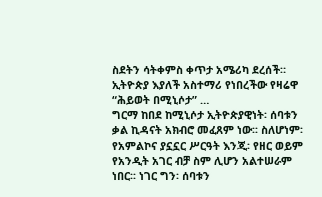ስደትን ሳትቀምስ ቀጥታ አሜሪካ ደረሰች። ኢትዮጵያ እያለች አስተማሪ የነበረችው የዛሬዋ “ሕይወት በሚኒሶታ” …
ግርማ ከበደ ከሚኒሶታ ኢትዮጵያዊነት፡ ሰባቱን ቃል ኪዳናት አክብሮ መፈጸም ነው፡፡ ስለሆነም፡ የአምልኮና ያኗኗር ሥርዓት እንጂ፡ የዘር ወይም የአንዲት አገር ብቻ ስም ሊሆን አልተሠራም ነበር፡፡ ነገር ግን፡ ሰባቱን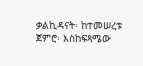ቃልኪዳናት፡ ከተመሠረቱ ጀምሮ፡ እስከፍጻሜው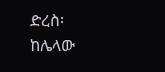ድረስ፡ ከሌላው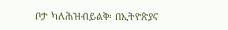ቦታ ካለሕዝብይልቅ፡ በኢትዮጵያና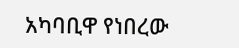አካባቢዋ የነበረው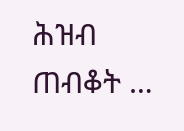ሕዝብ ጠብቆት …